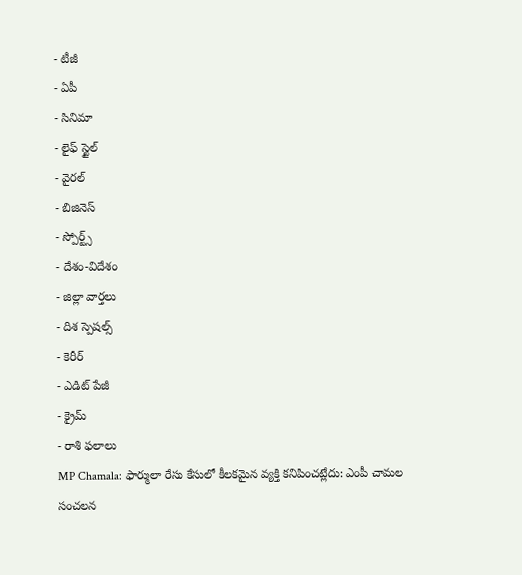- టీజీ
- ఏపీ
- సినిమా
- లైఫ్ స్టైల్
- వైరల్
- బిజినెస్
- స్పోర్ట్స్
- దేశం-విదేశం
- జిల్లా వార్తలు
- దిశ స్పెషల్స్
- కెరీర్
- ఎడిట్ పేజీ
- క్రైమ్
- రాశి ఫలాలు
MP Chamala: ఫార్ములా రేసు కేసులో కీలకమైన వ్యక్తి కనిపించట్లేదు: ఎంపీ చామల సంచలన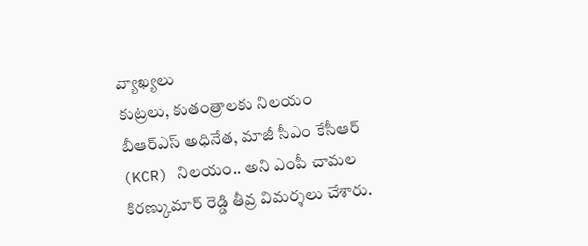వ్యాఖ్యలు
కుట్రలు, కుతంత్రాలకు నిలయం బీఆర్ఎస్ అధినేత, మాజీ సీఎం కేసీఆర్ (KCR) నిలయం.. అని ఎంపీ చామల కిరణ్కుమార్ రెడ్డి తీవ్ర విమర్శలు చేశారు.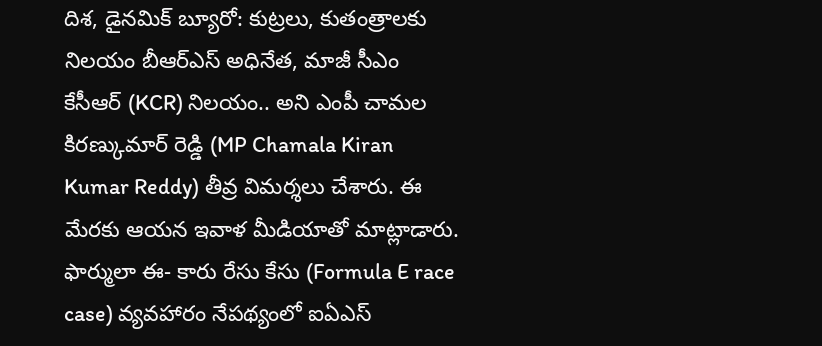దిశ, డైనమిక్ బ్యూరో: కుట్రలు, కుతంత్రాలకు నిలయం బీఆర్ఎస్ అధినేత, మాజీ సీఎం కేసీఆర్ (KCR) నిలయం.. అని ఎంపీ చామల కిరణ్కుమార్ రెడ్డి (MP Chamala Kiran Kumar Reddy) తీవ్ర విమర్శలు చేశారు. ఈ మేరకు ఆయన ఇవాళ మీడియాతో మాట్లాడారు. ఫార్ములా ఈ- కారు రేసు కేసు (Formula E race case) వ్యవహారం నేపథ్యంలో ఐఏఎస్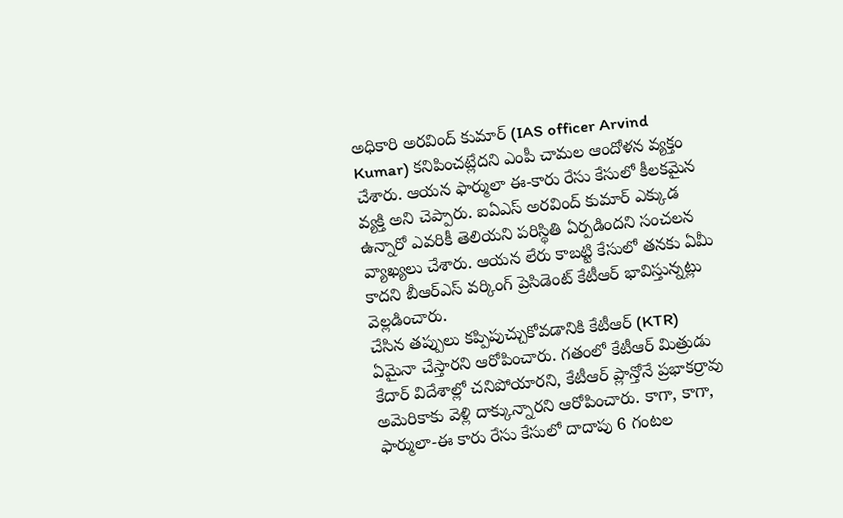అధికారి అరవింద్ కుమార్ (IAS officer Arvind Kumar) కనిపించట్లేదని ఎంపీ చామల ఆందోళన వ్యక్తం చేశారు. ఆయన ఫార్ములా ఈ-కారు రేసు కేసులో కీలకమైన వ్యక్తి అని చెప్పారు. ఐఏఎస్ అరవింద్ కుమార్ ఎక్కుడ ఉన్నారో ఎవరికీ తెలియని పరిస్థితి ఏర్పడిందని సంచలన వ్యాఖ్యలు చేశారు. ఆయన లేరు కాబట్టి కేసులో తనకు ఏమీ కాదని బీఆర్ఎస్ వర్కింగ్ ప్రెసిడెంట్ కేటీఆర్ భావిస్తున్నట్లు వెల్లడించారు.
చేసిన తప్పులు కప్పిపుచ్చుకోవడానికి కేటీఆర్ (KTR) ఏమైనా చేస్తారని ఆరోపించారు. గతంలో కేటీఆర్ మిత్రుడు కేదార్ విదేశాల్లో చనిపోయారని, కేటీఆర్ ప్లాన్తోనే ప్రభాకర్రావు అమెరికాకు వెళ్లి దాక్కున్నారని ఆరోపించారు. కాగా, కాగా, ఫార్ములా-ఈ కారు రేసు కేసులో దాదాపు 6 గంటల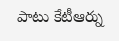పాటు కేటీఆర్ను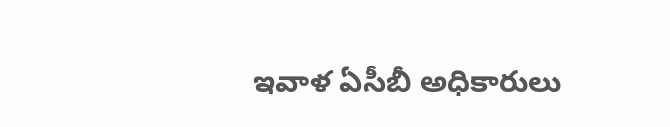ఇవాళ ఏసీబీ అధికారులు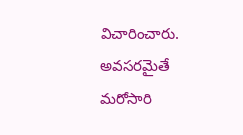విచారించారు. అవసరమైతే మరోసారి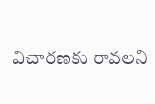విచారణకు రావలని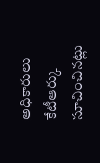అధికారులు కేటీఆర్కు సూచించినట్లు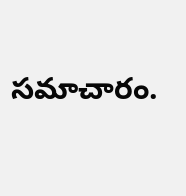సమాచారం.